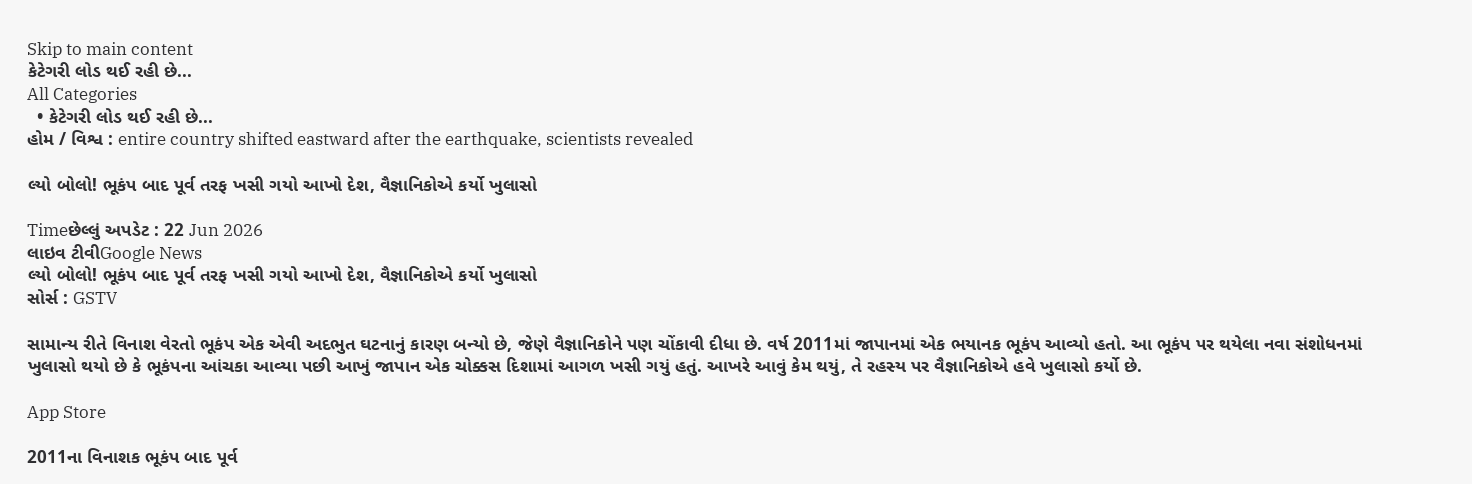Skip to main content
કેટેગરી લોડ થઈ રહી છે...
All Categories
  • કેટેગરી લોડ થઈ રહી છે...
હોમ / વિશ્વ : entire country shifted eastward after the earthquake, scientists revealed

લ્યો બોલો! ભૂકંપ બાદ પૂર્વ તરફ ખસી ગયો આખો દેશ, વૈજ્ઞાનિકોએ કર્યો ખુલાસો

Timeછેલ્લું અપડેટ : 22 Jun 2026
લાઇવ ટીવીGoogle News
લ્યો બોલો! ભૂકંપ બાદ પૂર્વ તરફ ખસી ગયો આખો દેશ, વૈજ્ઞાનિકોએ કર્યો ખુલાસો
સોર્સ : GSTV

સામાન્ય રીતે વિનાશ વેરતો ભૂકંપ એક એવી અદભુત ઘટનાનું કારણ બન્યો છે, જેણે વૈજ્ઞાનિકોને પણ ચોંકાવી દીધા છે. વર્ષ 2011માં જાપાનમાં એક ભયાનક ભૂકંપ આવ્યો હતો. આ ભૂકંપ પર થયેલા નવા સંશોધનમાં ખુલાસો થયો છે કે ભૂકંપના આંચકા આવ્યા પછી આખું જાપાન એક ચોક્કસ દિશામાં આગળ ખસી ગયું હતું. આખરે આવું કેમ થયું, તે રહસ્ય પર વૈજ્ઞાનિકોએ હવે ખુલાસો કર્યો છે.

App Store

2011ના વિનાશક ભૂકંપ બાદ પૂર્વ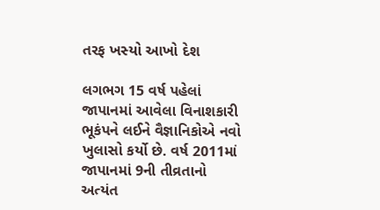તરફ ખસ્યો આખો દેશ

લગભગ 15 વર્ષ પહેલાં જાપાનમાં આવેલા વિનાશકારી ભૂકંપને લઈને વૈજ્ઞાનિકોએ નવો ખુલાસો કર્યો છે. વર્ષ 2011માં જાપાનમાં 9ની તીવ્રતાનો અત્યંત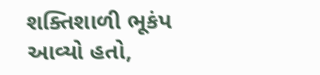શક્તિશાળી ભૂકંપ આવ્યો હતો,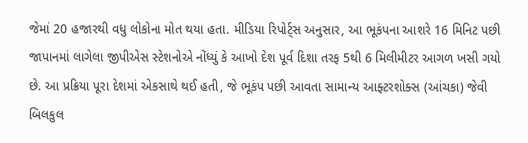જેમાં 20 હજારથી વધુ લોકોના મોત થયા હતા. મીડિયા રિપોર્ટ્સ અનુસાર, આ ભૂકંપના આશરે 16 મિનિટ પછી જાપાનમાં લાગેલા જીપીએસ સ્ટેશનોએ નોંધ્યું કે આખો દેશ પૂર્વ દિશા તરફ 5થી 6 મિલીમીટર આગળ ખસી ગયો છે. આ પ્રક્રિયા પૂરા દેશમાં એકસાથે થઈ હતી, જે ભૂકંપ પછી આવતા સામાન્ય આફ્ટરશોક્સ (આંચકા) જેવી બિલકુલ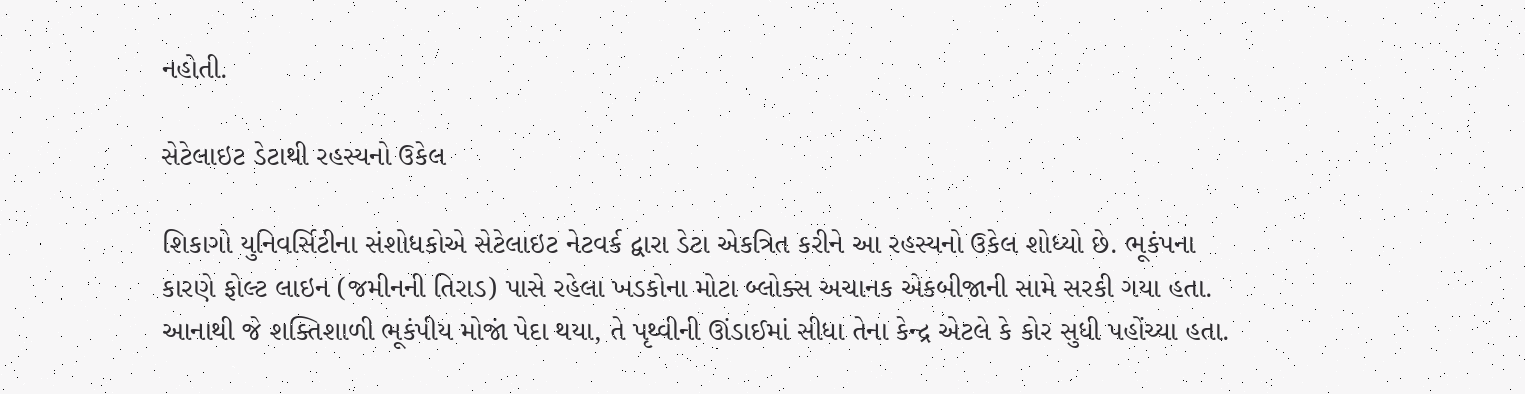નહોતી.

સેટેલાઇટ ડેટાથી રહસ્યનો ઉકેલ

શિકાગો યુનિવર્સિટીના સંશોધકોએ સેટેલાઇટ નેટવર્ક દ્વારા ડેટા એકત્રિત કરીને આ રહસ્યનો ઉકેલ શોધ્યો છે. ભૂકંપના કારણે ફોલ્ટ લાઇન (જમીનની તિરાડ) પાસે રહેલા ખડકોના મોટા બ્લોક્સ અચાનક એકબીજાની સામે સરકી ગયા હતા. આનાથી જે શક્તિશાળી ભૂકંપીય મોજાં પેદા થયા, તે પૃથ્વીની ઊંડાઈમાં સીધા તેના કેન્દ્ર એટલે કે કોર સુધી પહોંચ્યા હતા.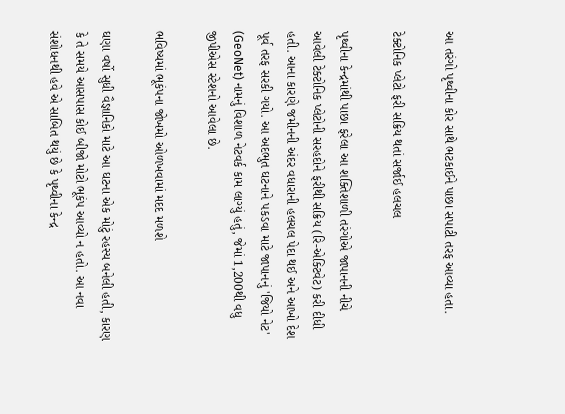આ તરંગો પૃથ્વીના કોર સાથે ભટકાઈને પાછા સપાટી તરફ આવ્યા હતા.

ટેક્ટોનિક પ્લેટો ફરી સક્રિય થતાં સર્જાઈ હલચલ

પૃથ્વીના કેન્દ્રમાંથી પાછા ફરેલા આ શક્તિશાળી તરંગોએ જાપાનની નીચે આવેલી ટેક્ટોનિક પ્લેટોની સરહદોને ફરીથી સક્રિય (રિ-એક્ટિવેટ) કરી દીધી હતી. આના કારણે જમીનની અંદર વધારાની હલચલ પેદા થઈ અને આખો દેશ પૂર્વ તરફ સરકી ગયો. આ અદભુત ઘટનાને પકડવા માટે જાપાનનું 'જિયો નેટ' (GeoNet) નામનું વિશાળ નેટવર્ક કામ લાગ્યું હતું, જેમાં 1,200થી વધુ જીપીએસ સ્ટેશનો આવેલા છે.

ભવિષ્યમાં ભૂકંપના જોખમો ઓળખવામાં મદદ મળશે

ઘણા વર્ષો સુધી વૈજ્ઞાનિકો માટે આ ઘટના એક મોટું રહસ્ય બનેલી હતી, કારણ કે તે સમયે આસપાસ કોઈ બીજો મોટો ભૂકંપ આવ્યો ન હતો. આ નવા સંશોધનથી હવે એ સાબિત થયું છે કે પૃથ્વીના કેન્દ્ર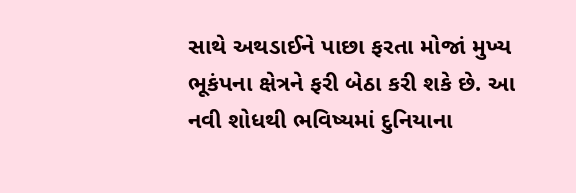સાથે અથડાઈને પાછા ફરતા મોજાં મુખ્ય ભૂકંપના ક્ષેત્રને ફરી બેઠા કરી શકે છે. આ નવી શોધથી ભવિષ્યમાં દુનિયાના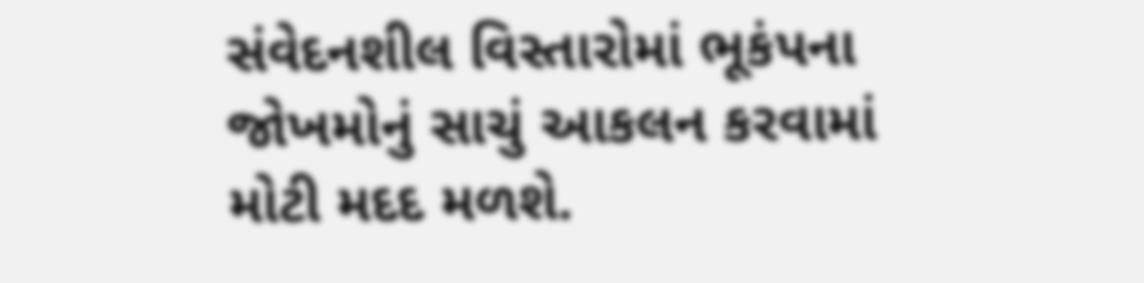સંવેદનશીલ વિસ્તારોમાં ભૂકંપના જોખમોનું સાચું આકલન કરવામાં મોટી મદદ મળશે.